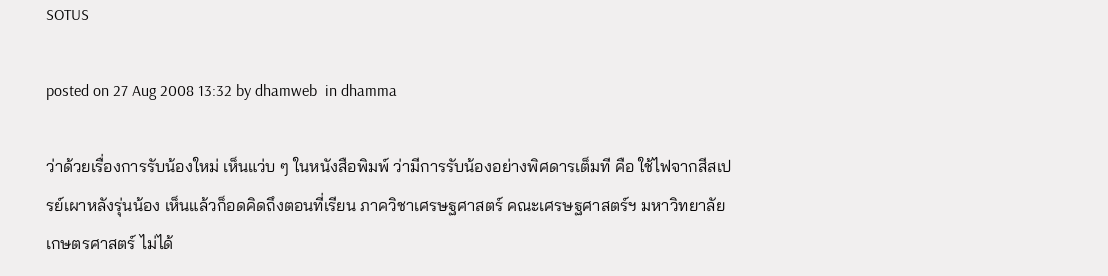SOTUS

posted on 27 Aug 2008 13:32 by dhamweb  in dhamma

ว่าด้วยเรื่องการรับน้องใหม่ เห็นแว่บ ๆ ในหนังสือพิมพ์ ว่ามีการรับน้องอย่างพิศดารเต็มที คือ ใช้ไฟจากสีสเปรย์เผาหลังรุ่นน้อง เห็นแล้วก็อดคิดถึงตอนที่เรียน ภาควิชาเศรษฐศาสตร์ คณะเศรษฐศาสตร์ฯ มหาวิทยาลัยเกษตรศาสตร์ ไม่ได้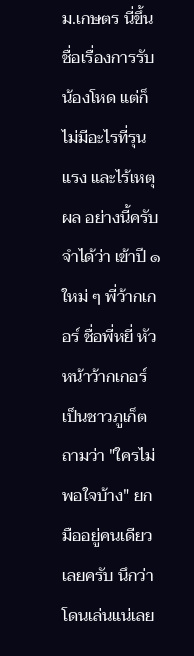ม.เกษตร นี่ขึ้นชื่อเรื่องการรับน้องโหด แต่ก็ไม่มีอะไรที่รุนแรง และไร้เหตุผล อย่างนี้ครับ จำได้ว่า เข้าปี ๑ ใหม่ ๆ พี่ว้ากเกอร์ ชื่อพี่หยี่ หัวหน้าว้ากเกอร์ เป็นชาวภูเก็ต ถามว่า "ใครไม่พอใจบ้าง" ยกมืออยู่คนเดียวเลยครับ นึกว่าโดนเล่นแน่เลย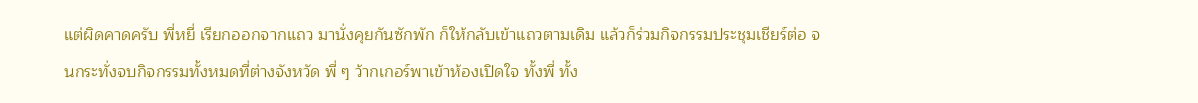แต่ผิดคาดครับ พี่หยี่ เรียกออกจากแถว มานั่งคุยกันซักพัก ก็ให้กลับเข้าแถวตามเดิม แล้วก็ร่วมกิจกรรมประชุมเชียร์ต่อ จนกระทั่งจบกิจกรรมทั้งหมดที่ต่างจังหวัด พี่ ๆ ว้ากเกอร์พาเข้าห้องเปิดใจ ทั้งพี่ ทั้ง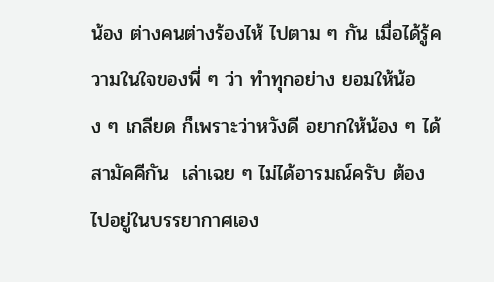น้อง ต่างคนต่างร้องไห้ ไปตาม ๆ กัน เมื่อได้รู้ความในใจของพี่ ๆ ว่า ทำทุกอย่าง ยอมให้น้อง ๆ เกลียด ก็เพราะว่าหวังดี อยากให้น้อง ๆ ได้สามัคคีกัน  เล่าเฉย ๆ ไม่ได้อารมณ์ครับ ต้องไปอยู่ในบรรยากาศเอง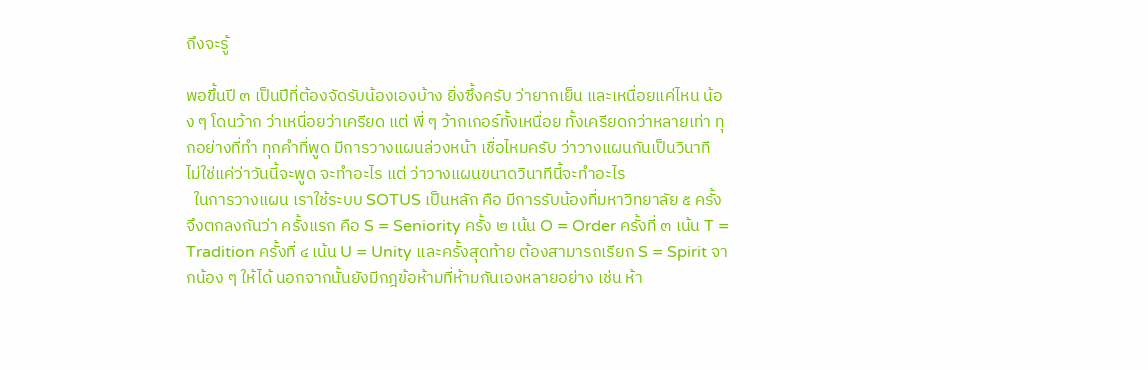ถึงจะรู้

พอขึ้นปี ๓ เป็นปีที่ต้องจัดรับน้องเองบ้าง ยิ่งซึ้งครับ ว่ายากเย็น และเหนื่อยแค่ไหน น้อง ๆ โดนว้าก ว่าเหนื่อยว่าเครียด แต่ พี่ ๆ ว้ากเกอร์ทั้งเหนื่อย ทั้งเครียดกว่าหลายเท่า ทุกอย่างที่ทำ ทุกคำที่พูด มีการวางแผนล่วงหน้า เชื่อไหมครับ ว่าวางแผนกันเป็นวินาที  ไม่ใช่แค่ว่าวันนี้จะพูด จะทำอะไร แต่ ว่าวางแผนขนาดวินาทีนี้จะทำอะไร
  ในการวางแผน เราใช้ระบบ SOTUS เป็นหลัก คือ มีการรับน้องที่มหาวิทยาลัย ๕ ครั้ง จึงตกลงกันว่า ครั้งแรก คือ S = Seniority ครั้ง ๒ เน้น O = Order ครั้งที่ ๓ เน้น T = Tradition ครั้งที่ ๔ เน้น U = Unity และครั้งสุดท้าย ต้องสามารถเรียก S = Spirit จากน้อง ๆ ให้ได้ นอกจากนั้นยังมีกฎข้อห้ามที่ห้ามกันเองหลายอย่าง เช่น ห้า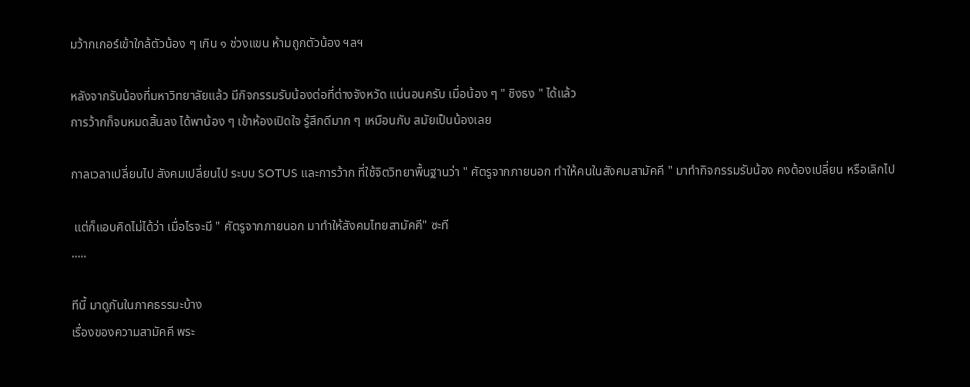มว้ากเกอร์เข้าใกล้ตัวน้อง ๆ เกิน ๑ ช่วงแขน ห้ามถูกตัวน้อง ฯลฯ

หลังจากรับน้องที่มหาวิทยาลัยแล้ว มีกิจกรรมรับน้องต่อที่ต่างจังหวัด แน่นอนครับ เมื่อน้อง ๆ " ชิงธง " ได้แล้ว
การว้ากก็จบหมดสิ้นลง ได้พาน้อง ๆ เข้าห้องเปิดใจ รู้สึกดีมาก ๆ เหมือนกับ สมัยเป็นน้องเลย

กาลเวลาเปลี่ยนไป สังคมเปลี่ยนไป ระบบ SOTUS และการว้าก ที่ใช้จิตวิทยาพื้นฐานว่า " ศัตรูจากภายนอก ทำให้คนในสังคมสามัคคี " มาทำกิจกรรมรับน้อง คงต้องเปลี่ยน หรือเลิกไป

 แต่ก็แอบคิดไม่ได้ว่า เมื่อไรจะมี " ศัตรูจากภายนอก มาทำให้สังคมไทยสามัคคี" ซะที
.....

ทีนี้ มาดูกันในภาคธรรมะบ้าง
เรื่องของความสามัคคี พระ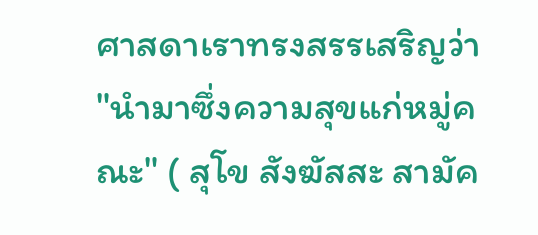ศาสดาเราทรงสรรเสริญว่า "นำมาซึ่งความสุขแก่หมู่คณะ" ( สุโข สังฆัสสะ สามัค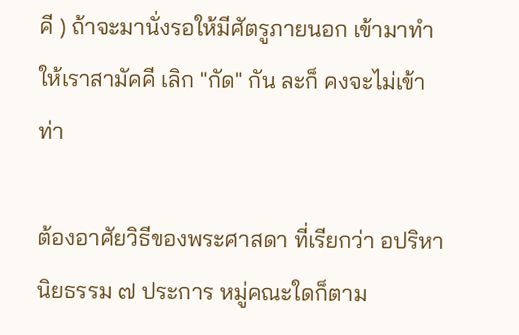คี ) ถ้าจะมานั่งรอให้มีศัตรูภายนอก เข้ามาทำให้เราสามัคคี เลิก "กัด" กัน ละก็ คงจะไม่เข้าท่า

ต้องอาศัยวิธีของพระศาสดา ที่เรียกว่า อปริหานิยธรรม ๗ ประการ หมู่คณะใดก็ตาม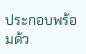ประกอบพร้อมด้ว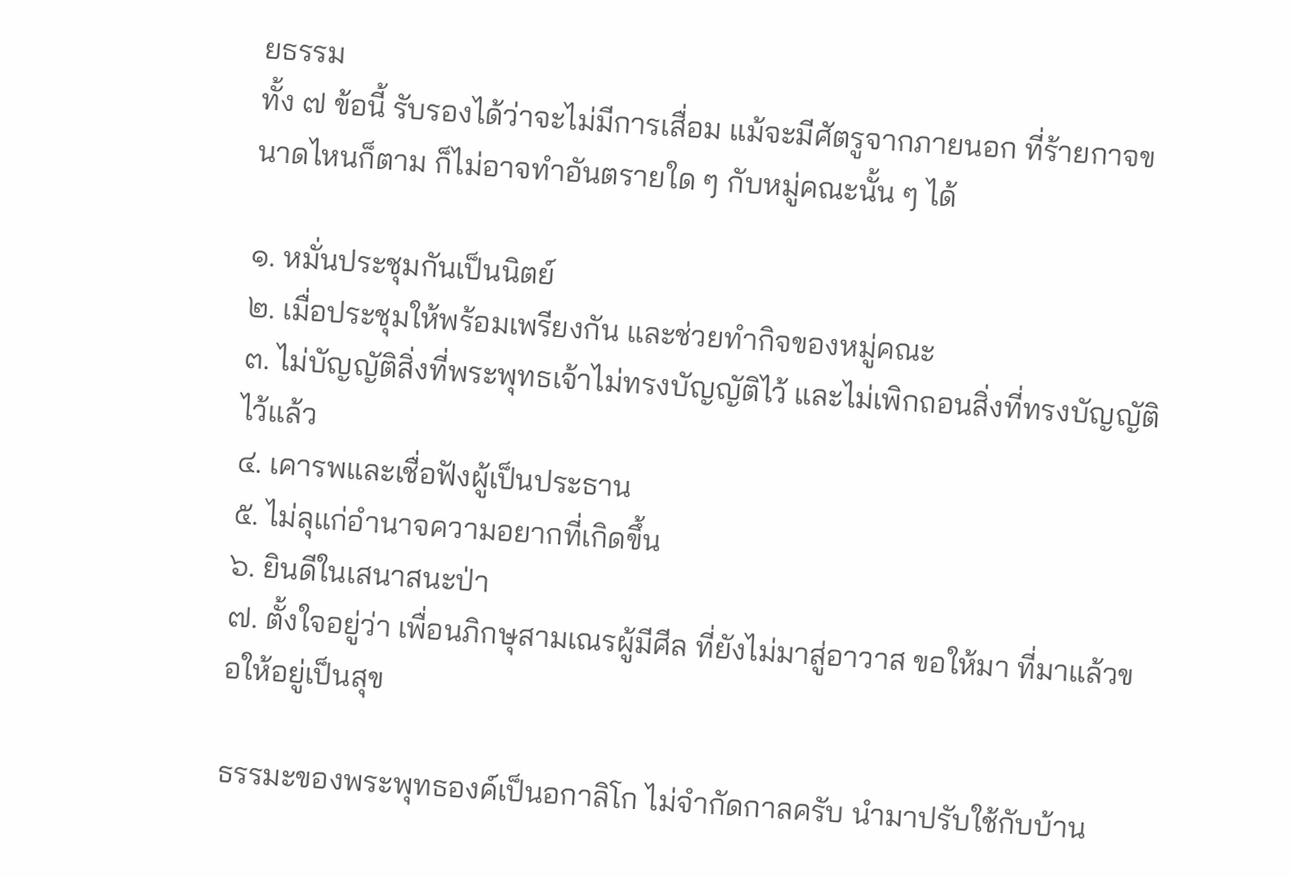ยธรรม
ทั้ง ๗ ข้อนี้ รับรองได้ว่าจะไม่มีการเสื่อม แม้จะมีศัตรูจากภายนอก ที่ร้ายกาจขนาดไหนก็ตาม ก็ไม่อาจทำอันตรายใด ๆ กับหมู่คณะนั้น ๆ ได้

๑. หมั่นประชุมกันเป็นนิตย์
๒. เมื่อประชุมให้พร้อมเพรียงกัน และช่วยทำกิจของหมู่คณะ
๓. ไม่บัญญัติสิ่งที่พระพุทธเจ้าไม่ทรงบัญญัติไว้ และไม่เพิกถอนสิ่งที่ทรงบัญญัติไว้แล้ว
๔. เคารพและเชื่อฟังผู้เป็นประธาน
๕. ไม่ลุแก่อำนาจความอยากที่เกิดขึ้น
๖. ยินดีในเสนาสนะป่า
๗. ตั้งใจอยู่ว่า เพื่อนภิกษุสามเณรผู้มีศีล ที่ยังไม่มาสู่อาวาส ขอให้มา ที่มาแล้วขอให้อยู่เป็นสุข

ธรรมะของพระพุทธองค์เป็นอกาลิโก ไม่จำกัดกาลครับ นำมาปรับใช้กับบ้าน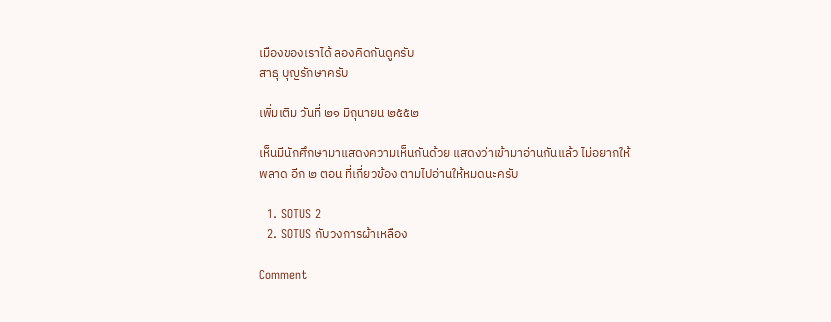เมืองของเราได้ ลองคิดกันดูครับ
สาธุ บุญรักษาครับ

เพิ่มเติม วันที่ ๒๑ มิถุนายน ๒๕๕๒

เห็นมีนักศึกษามาแสดงความเห็นกันด้วย แสดงว่าเข้ามาอ่านกันแล้ว ไม่อยากให้พลาด อีก ๒ ตอน ที่เกี่ยวข้อง ตามไปอ่านให้หมดนะครับ

  1. SOTUS 2
  2. SOTUS กับวงการผ้าเหลือง

Comment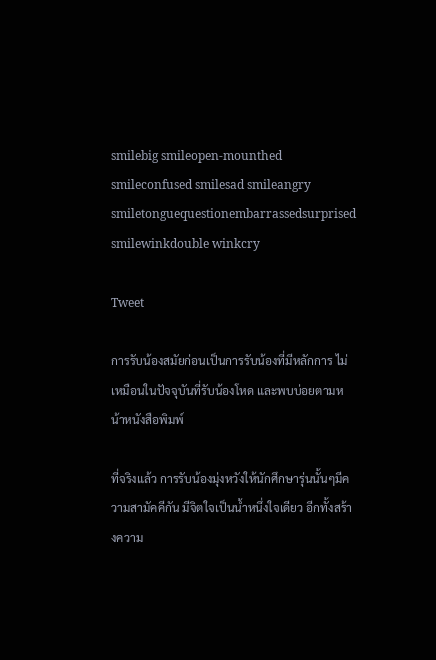smilebig smileopen-mounthed smileconfused smilesad smileangry smiletonguequestionembarrassedsurprised smilewinkdouble winkcry

Tweet

การรับน้องสมัยก่อนเป็นการรับน้องที่มีหลักการ ไม่เหมือนในปัจจุบันที่รับน้องโหด และพบบ่อยตามหน้าหนังสือพิมพ์

ที่จริงแล้ว การรับน้องมุ่งหวังให้นักศึกษารุ่นนั้นๆมีความสามัคคีกัน มีจิตใจเป็นน้ำหนึ่งใจเดียว อีกทั้งสร้างความ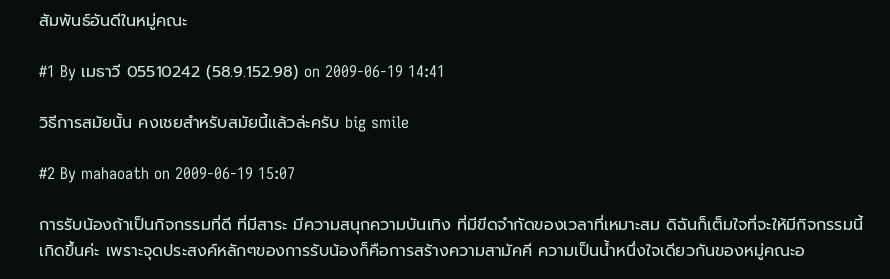สัมพันธ์อันดีในหมู่คณะ

#1 By เมธาวี 05510242 (58.9.152.98) on 2009-06-19 14:41

วิธีการสมัยนั้น คงเชยสำหรับสมัยนี้แล้วล่ะครับ big smile

#2 By mahaoath on 2009-06-19 15:07

การรับน้องถ้าเป็นกิจกรรมที่ดี ที่มีสาระ มีความสนุกความบันเทิง ที่มีขีดจำกัดของเวลาที่เหมาะสม ดิฉันก็เต็มใจที่จะให้มีกิจกรรมนี้เกิดขึ้นค่ะ เพราะจุดประสงค์หลักๆของการรับน้องก็คือการสร้างความสามัคคี ความเป็นน้ำหนึ่งใจเดียวกันของหมู่คณะอ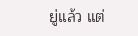ยู่แล้ว แต่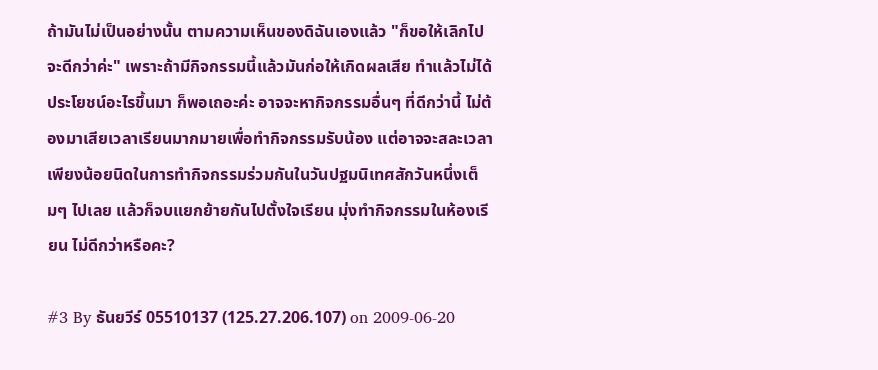ถ้ามันไม่เป็นอย่างนั้น ตามความเห็นของดิฉันเองแล้ว "ก็ขอให้เลิกไปจะดีกว่าค่ะ" เพราะถ้ามีกิจกรรมนี้แล้วมันก่อให้เกิดผลเสีย ทำแล้วไม่ได้ประโยชน์อะไรขึ้นมา ก็พอเถอะค่ะ อาจจะหากิจกรรมอื่นๆ ที่ดีกว่านี้ ไม่ต้องมาเสียเวลาเรียนมากมายเพื่อทำกิจกรรมรับน้อง แต่อาจจะสละเวลาเพียงน้อยนิดในการทำกิจกรรมร่วมกันในวันปฐมนิเทศสักวันหนึ่งเต็มๆ ไปเลย แล้วก็จบแยกย้ายกันไปตั้งใจเรียน มุ่งทำกิจกรรมในห้องเรียน ไม่ดีกว่าหรือคะ?

#3 By ธันยวีร์ 05510137 (125.27.206.107) on 2009-06-20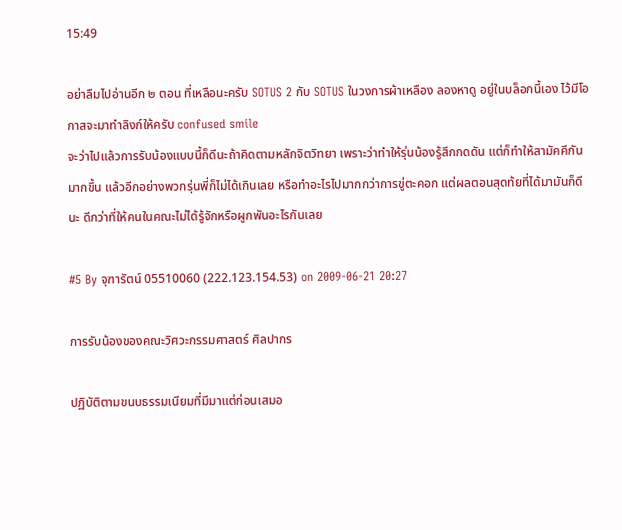15:49

อย่าลืมไปอ่านอีก ๒ ตอน ที่เหลือนะครับ SOTUS 2 กับ SOTUS ในวงการผ้าเหลือง ลองหาดู อยู่ในบล็อกนี้เอง ไว้มีโอกาสจะมาทำลิงก์ให้ครับ confused smile
จะว่าไปแล้วการรับน้องแบบนี้ก็ดีนะถ้าคิดตามหลักจิตวิทยา เพราะว่าทำให้รุ่นน้องรู้สึกกดดัน แต่ก็ทำให้สามัคคีกันมากขึ้น แล้วอีกอย่างพวกรุ่นพี่ก็ไม่ได้เกินเลย หรือทำอะไรไปมากกว่าการขู่ตะคอก แต่ผลตอนสุดท้ยที่ได้มามันก็ดีนะ ดีกว่าที่ให้คนในคณะไม่ได้รู้จักหรือผูกพันอะไรกันเลย

#5 By จุฑารัตน์ 05510060 (222.123.154.53) on 2009-06-21 20:27

การรับน้องของคณะวิศวะกรรมศาสตร์ ศิลปากร

ปฏิบัติตามขนบธรรมเนียมที่มีมาแต่ก่อนเสมอ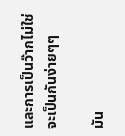และการเป็นว๊ากไม่ใช่จะเป็นกันง่ายๆๆ

มัน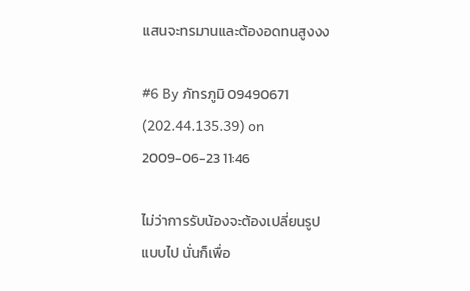แสนจะทรมานและต้องอดทนสูงงง

#6 By ภัทรภูมิ 09490671 (202.44.135.39) on 2009-06-23 11:46

ไม่ว่าการรับน้องจะต้องเปลี่ยนรูปแบบไป นั่นก็เพื่อ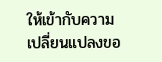ให้เข้ากับความเปลี่ยนแปลงขอ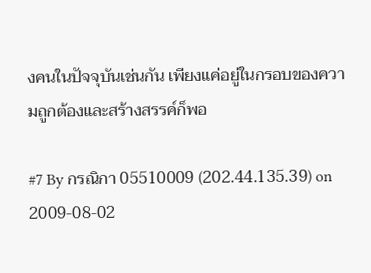งคนในปัจจุบันเช่นกัน เพียงแค่อยู่ในกรอบของความถูกต้องและสร้างสรรค์ก็พอ

#7 By กรณิกา 05510009 (202.44.135.39) on 2009-08-02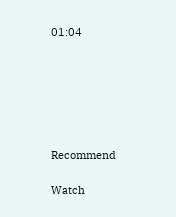01:04






Recommend

Watch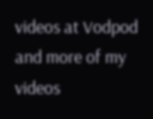videos at Vodpod and more of my videos